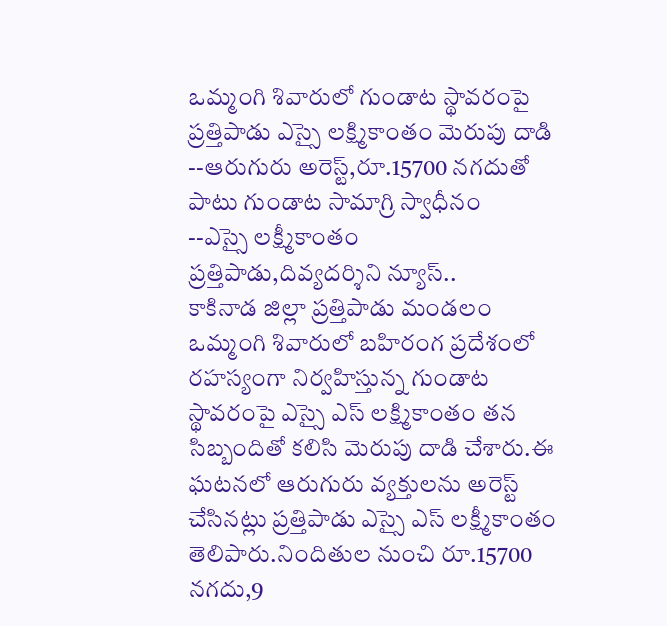ఒమ్మంగి శివారులో గుండాట స్థావరంపై ప్రత్తిపాడు ఎస్సై లక్ష్మికాంతం మెరుపు దాడి
--ఆరుగురు అరెస్ట్,రూ.15700 నగదుతో పాటు గుండాట సామాగ్రి స్వాధీనం
--ఎస్సై లక్ష్మీకాంతం
ప్రత్తిపాడు,దివ్యదర్శిని న్యూస్..
కాకినాడ జిల్లా ప్రత్తిపాడు మండలం ఒమ్మంగి శివారులో బహిరంగ ప్రదేశంలో రహస్యంగా నిర్వహిస్తున్న గుండాట స్థావరంపై ఎస్సై ఎస్ లక్ష్మికాంతం తన సిబ్బందితో కలిసి మెరుపు దాడి చేశారు.ఈ ఘటనలో ఆరుగురు వ్యక్తులను అరెస్ట్ చేసినట్లు ప్రత్తిపాడు ఎస్సై ఎస్ లక్ష్మీకాంతం తెలిపారు.నిందితుల నుంచి రూ.15700 నగదు,9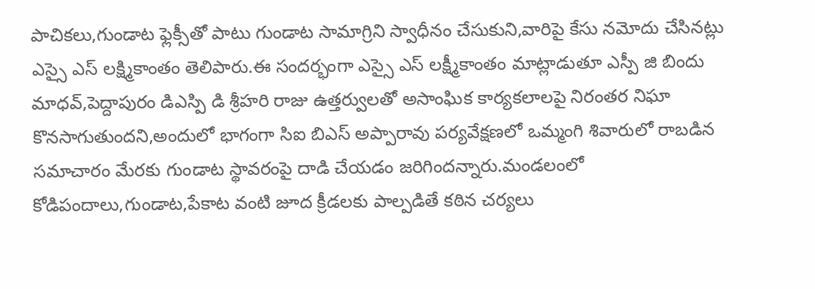పాచికలు,గుండాట ఫ్లెక్సీతో పాటు గుండాట సామాగ్రిని స్వాధీనం చేసుకుని,వారిపై కేసు నమోదు చేసినట్లు ఎస్సై ఎస్ లక్ష్మికాంతం తెలిపారు.ఈ సందర్భంగా ఎస్సై ఎస్ లక్ష్మీకాంతం మాట్లాడుతూ ఎస్పీ జి బిందు మాధవ్,పెద్దాపురం డిఎస్పి డి శ్రీహరి రాజు ఉత్తర్వులతో అసాంఘిక కార్యకలాలపై నిరంతర నిఘా కొనసాగుతుందని,అందులో భాగంగా సిఐ బిఎస్ అప్పారావు పర్యవేక్షణలో ఒమ్మంగి శివారులో రాబడిన సమాచారం మేరకు గుండాట స్థావరంపై దాడి చేయడం జరిగిందన్నారు.మండలంలో కోడిపందాలు,గుండాట,పేకాట వంటి జూద క్రీడలకు పాల్పడితే కఠిన చర్యలు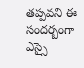తప్పవని ఈ సందర్బంగా ఎస్సై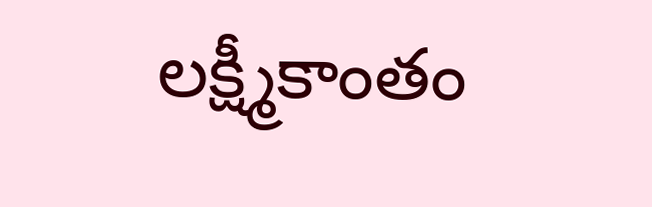లక్ష్మీకాంతం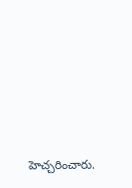హెచ్చరించారు.